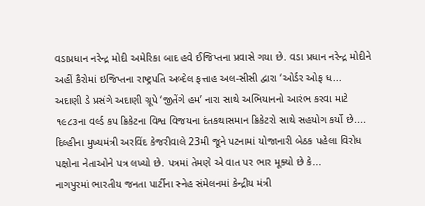વડાપ્રધાન નરેન્દ્ર મોદી અમેરિકા બાદ હવે ઈજિપ્તના પ્રવાસે ગયા છે. વડા પ્રધાન નરેન્દ્ર મોદીને અહીં કૈરોમાં ઇજિપ્તના રાષ્ટ્રપતિ અબ્દેલ ફત્તાહ અલ-સીસી દ્વારા ‘ઓર્ડર ઓફ ધ...
અદાણી ડે પ્રસંગે અદાણી ગ્રૂપે ‘જીતેંગે હમ’ નારા સાથે અભિયાનનો આરંભ કરવા માટે ૧૯૮૩ના વર્લ્ડ કપ ક્રિકેટના વિશ્વ વિજયના દંતકથાસમાન ક્રિકેટરો સાથે સહયોગ કર્યો છે....
દિલ્હીના મુખ્યમંત્રી અરવિંદ કેજરીવાલે 23મી જૂને પટનામાં યોજાનારી બેઠક પહેલા વિરોધ પક્ષોના નેતાઓને પત્ર લખ્યો છે. પત્રમાં તેમણે એ વાત પર ભાર મૂક્યો છે કે...
નાગપુરમાં ભારતીય જનતા પાર્ટીના સ્નેહ સંમેલનમાં કેન્દ્રીય મંત્રી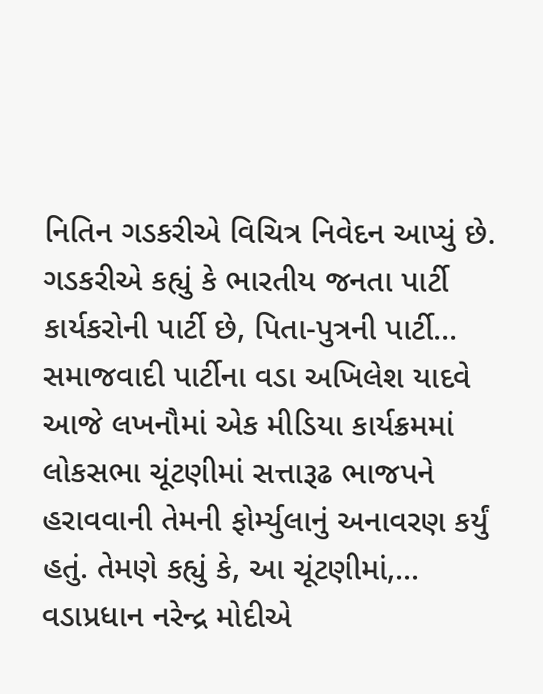નિતિન ગડકરીએ વિચિત્ર નિવેદન આપ્યું છે. ગડકરીએ કહ્યું કે ભારતીય જનતા પાર્ટી કાર્યકરોની પાર્ટી છે, પિતા-પુત્રની પાર્ટી...
સમાજવાદી પાર્ટીના વડા અખિલેશ યાદવે આજે લખનૌમાં એક મીડિયા કાર્યક્રમમાં લોકસભા ચૂંટણીમાં સત્તારૂઢ ભાજપને હરાવવાની તેમની ફોર્મ્યુલાનું અનાવરણ કર્યું હતું. તેમણે કહ્યું કે, આ ચૂંટણીમાં,...
વડાપ્રધાન નરેન્દ્ર મોદીએ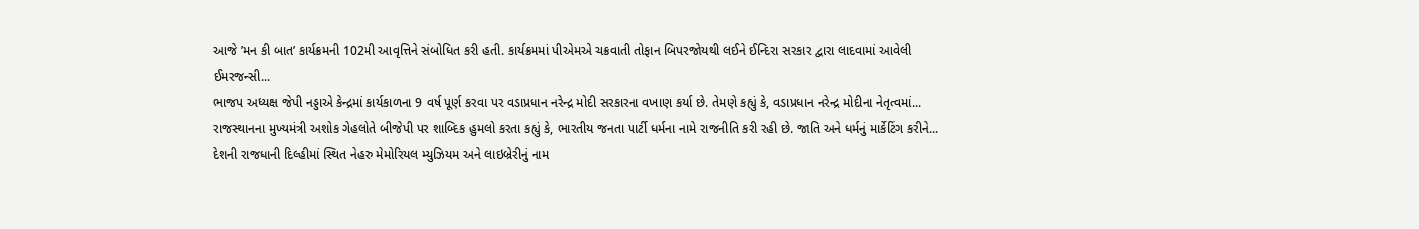આજે ’મન કી બાત’ કાર્યક્રમની 102મી આવૃત્તિને સંબોધિત કરી હતી. કાર્યક્રમમાં પીએમએ ચક્રવાતી તોફાન બિપરજોયથી લઈને ઈન્દિરા સરકાર દ્વારા લાદવામાં આવેલી ઈમરજન્સી...
ભાજપ અધ્યક્ષ જેપી નડ્ડાએ કેન્દ્રમાં કાર્યકાળના 9 વર્ષ પૂર્ણ કરવા પર વડાપ્રધાન નરેન્દ્ર મોદી સરકારના વખાણ કર્યા છે. તેમણે કહ્યું કે, વડાપ્રધાન નરેન્દ્ર મોદીના નેતૃત્વમાં...
રાજસ્થાનના મુખ્યમંત્રી અશોક ગેહલોતે બીજેપી પર શાબ્દિક હુમલો કરતા કહ્યું કે, ભારતીય જનતા પાર્ટી ધર્મના નામે રાજનીતિ કરી રહી છે. જાતિ અને ધર્મનું માર્કેટિંગ કરીને...
દેશની રાજધાની દિલ્હીમાં સ્થિત નેહરુ મેમોરિયલ મ્યુઝિયમ અને લાઇબ્રેરીનું નામ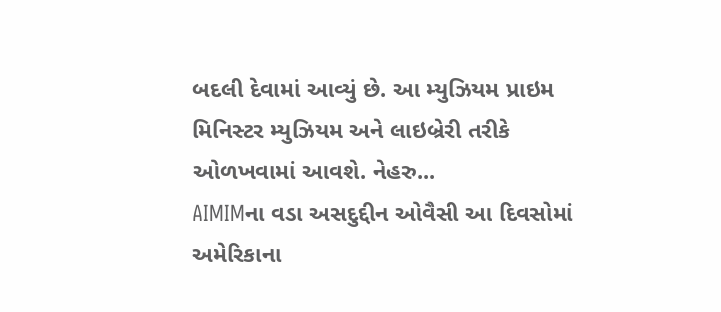બદલી દેવામાં આવ્યું છે. આ મ્યુઝિયમ પ્રાઇમ મિનિસ્ટર મ્યુઝિયમ અને લાઇબ્રેરી તરીકે ઓળખવામાં આવશે. નેહરુ...
AIMIMના વડા અસદુદ્દીન ઓવૈસી આ દિવસોમાં અમેરિકાના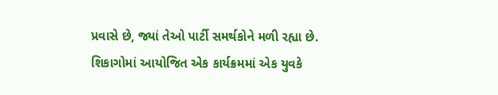પ્રવાસે છે, જ્યાં તેઓ પાર્ટી સમર્થકોને મળી રહ્યા છે. શિકાગોમાં આયોજિત એક કાર્યક્રમમાં એક યુવકે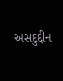અસદુદ્દીન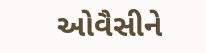ઓવૈસીને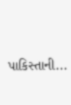પાકિસ્તાની...